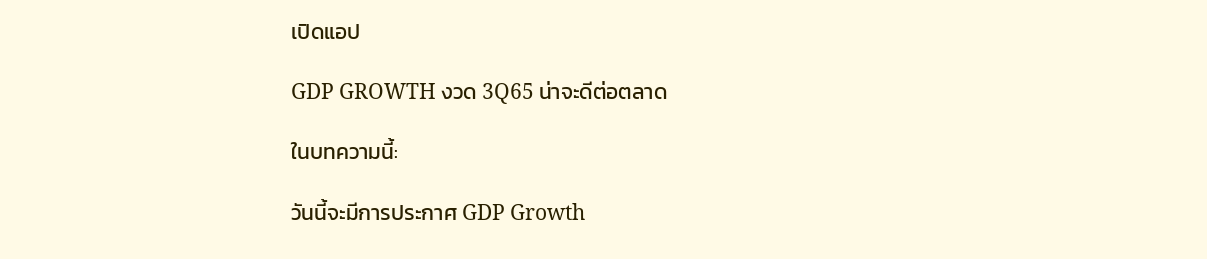เปิดแอป

GDP GROWTH งวด 3Q65 น่าจะดีต่อตลาด

ในบทความนี้:

วันนี้จะมีการประกาศ GDP Growth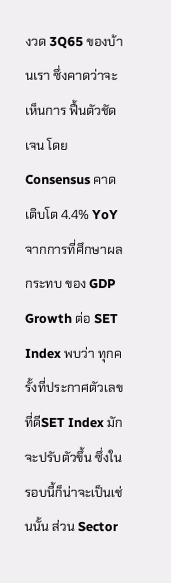งวด 3Q65 ของบ้านเรา ซึ่งคาดว่าจะเห็นการ ฟื้นตัวชัดเจน โดย Consensus คาดเติบโต 4.4% YoY จากการที่ศึกษาผลกระทบ ของ GDP Growth ต่อ SET Index พบว่า ทุกครั้งที่ประกาศตัวเลขที่ดีSET Index มักจะปรับตัวขึ้น ซึ่งในรอบนี้ก็น่าจะเป็นเช่นนั้น ส่วน Sector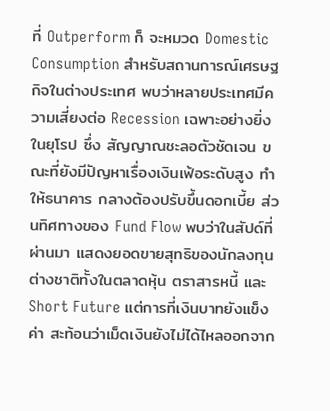ที่ Outperform ก็ จะหมวด Domestic Consumption สำหรับสถานการณ์เศรษฐกิจในต่างประเทศ พบว่าหลายประเทศมีความเสี่ยงต่อ Recession เฉพาะอย่างยิ่งในยุโรป ซึ่ง สัญญาณชะลอตัวชัดเจน ขณะที่ยังมีปัญหาเรื่องเงินเฟ้อระดับสูง ทำให้ธนาคาร กลางต้องปรับขึ้นดอกเบี้ย ส่วนทิศทางของ Fund Flow พบว่าในสัปด์ที่ผ่านมา แสดงยอดขายสุทธิของนักลงทุนต่างชาติทั้งในตลาดหุ้น ตราสารหนี้ และ Short Future แต่การที่เงินบาทยังแข็งค่า สะท้อนว่าเม็ดเงินยังไม่ได้ไหลออกจาก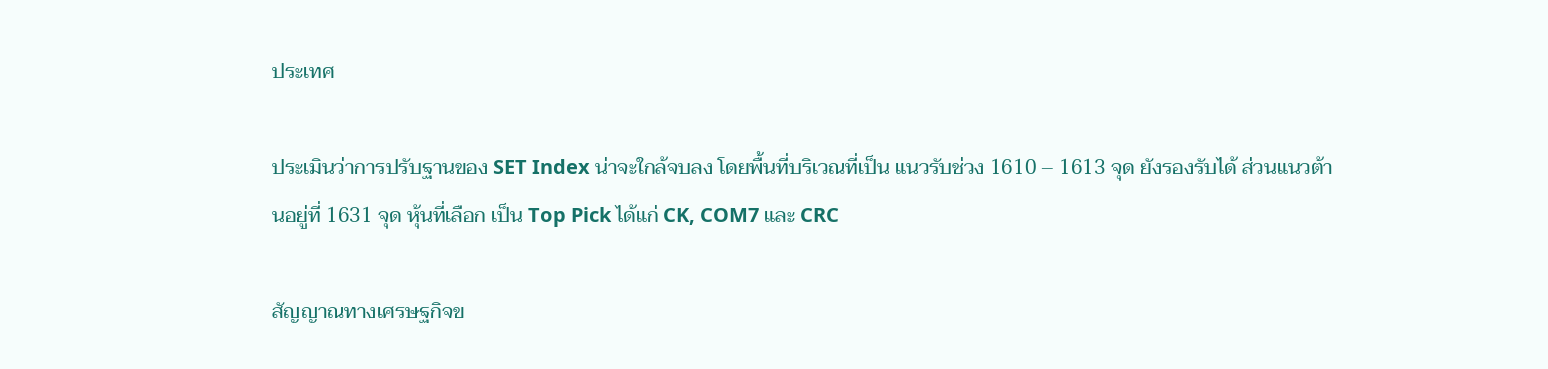ประเทศ

ประเมินว่าการปรับฐานของ SET Index น่าจะใกล้จบลง โดยพื้นที่บริเวณที่เป็น แนวรับช่วง 1610 – 1613 จุด ยังรองรับได้ ส่วนแนวต้านอยู่ที่ 1631 จุด หุ้นที่เลือก เป็น Top Pick ได้แก่ CK, COM7 และ CRC

สัญญาณทางเศรษฐกิจข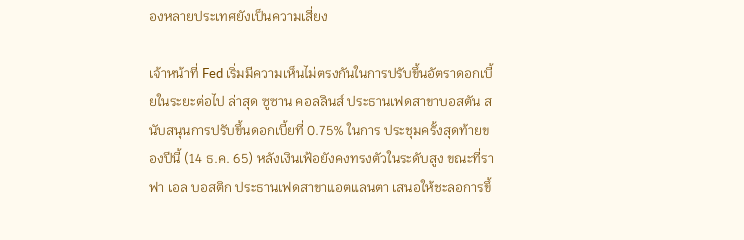องหลายประเทศยังเป็นความเสี่ยง

เจ้าหน้าที่ Fed เริ่มมีความเห็นไม่ตรงกันในการปรับขึ้นอัตราดอกเบี้ยในระยะต่อไป ล่าสุด ซูซาน คอลลินส์ ประธานเฟดสาขาบอสตัน สนับสนุนการปรับขึ้นดอกเบี้ยที่ 0.75% ในการ ประชุมครั้งสุดท้ายของปีนี้ (14 ธ.ค. 65) หลังเงินเฟ้อยังคงทรงตัวในระดับสูง ขณะที่ราฟา เอล บอสติก ประธานเฟดสาขาแอตแลนตา เสนอให้ชะลอการขึ้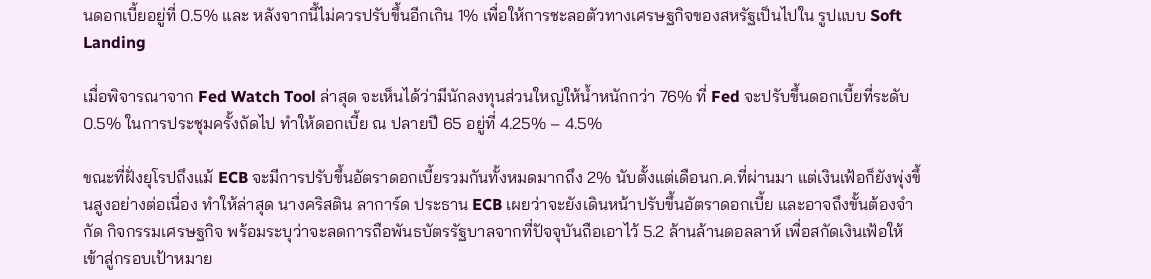นดอกเบี้ยอยู่ที่ 0.5% และ หลังจากนี้ไม่ควรปรับขึ้นอีกเกิน 1% เพื่อให้การชะลอตัวทางเศรษฐกิจของสหรัฐเป็นไปใน รูปแบบ Soft Landing

เมื่อพิจารณาจาก Fed Watch Tool ล่าสุด จะเห็นได้ว่ามีนักลงทุนส่วนใหญ่ให้น้ำหนักกว่า 76% ที่ Fed จะปรับขึ้นดอกเบี้ยที่ระดับ 0.5% ในการประชุมครั้งถัดไป ทำให้ดอกเบี้ย ณ ปลายปี 65 อยู่ที่ 4.25% – 4.5%

ขณะที่ฝั่งยุโรปถึงแม้ ECB จะมีการปรับขึ้นอัตราดอกเบี้ยรวมกันทั้งหมดมากถึง 2% นับตั้งแต่เดือนก.ค.ที่ผ่านมา แต่เงินเฟ้อก็ยังพุ่งขึ้นสูงอย่างต่อเนื่อง ทำให้ล่าสุด นางคริสติน ลาการ์ด ประธาน ECB เผยว่าจะยังเดินหน้าปรับขึ้นอัตราดอกเบี้ย และอาจถึงขั้นต้องจำกัด กิจกรรมเศรษฐกิจ พร้อมระบุว่าจะลดการถือพันธบัตรรัฐบาลจากที่ปัจจุบันถือเอาไว้ 5.2 ล้านล้านดอลลาห์ เพื่อสกัดเงินเฟ้อให้เข้าสู่กรอบเป้าหมาย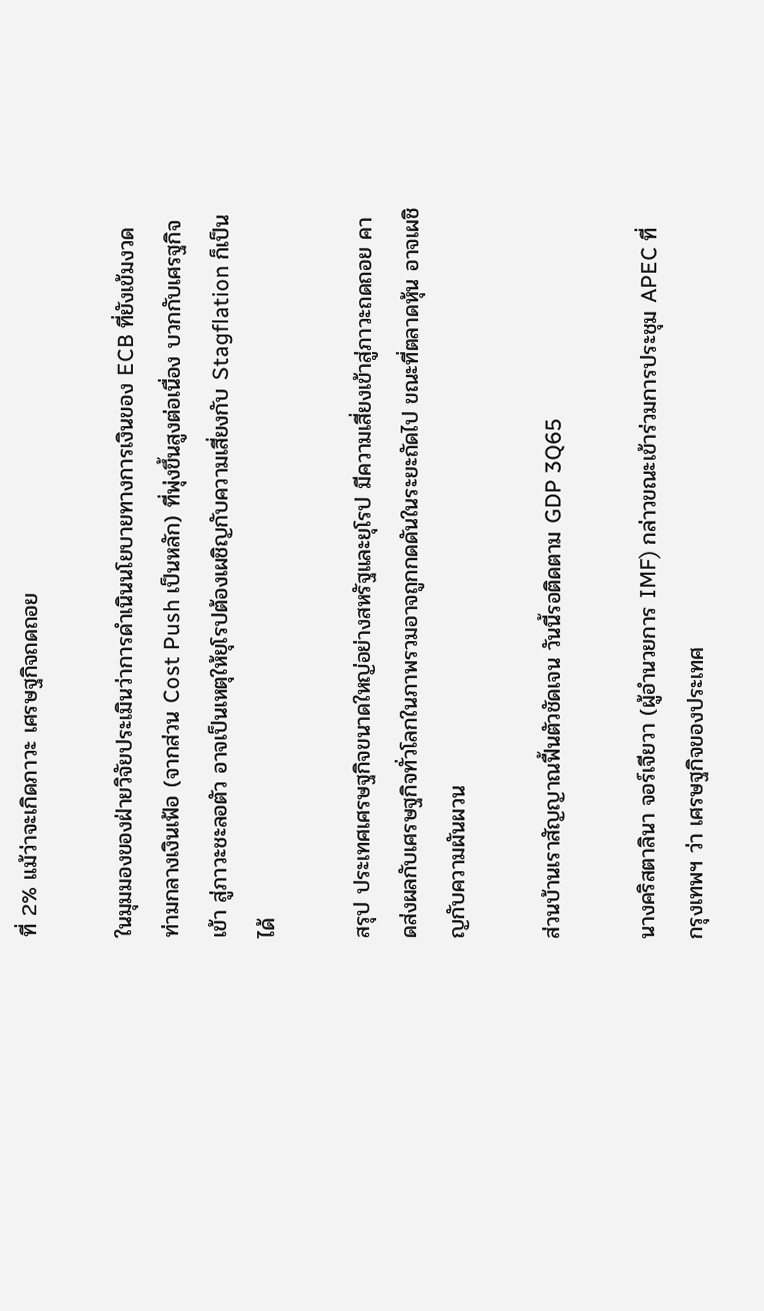ที่ 2% แม้ว่าจะเกิดภาวะ เศรษฐกิจถดถอย

ในมุมมองของฝ่ายวิจัยประเมินว่าการดำเนินนโยบายทางการเงินของ ECB ที่ยังเข้มงวด ท่ามกลางเงินเฟ้อ (จากส่วน Cost Push เป็นหลัก) ที่พุ่งขึ้นสูงต่อเนื่อง บวกกับเศรฐกิจเข้า สู่ภาวะชะลอตัว อาจเป็นเหตุให้ยุโรปต้องเผชิญกับความเสี่ยงกับ Stagflation ก็เป็นได้

สรุป ประเทศเศรษฐกิจขนาดใหญ่อย่างสหรัฐและยุโรป มีความเสี่ยงเข้าสู่ภาวะถดถอย คาดส่งผลกับเศรษฐกิจทั่วโลกในภาพรวมอาจถูกกดดันในระยะถัดไป ขณะที่ตลาดหุ้น อาจเผชิญกับความผันผวน

ส่วนบ้านเราสัญญาณฟื้นตัวชัดเจน วันนี้รอติดตาม GDP 3Q65

นางคริสตาลินา จอร์เจียวา (ผู้อำนวยการ IMF) กล่าวขณะเข้าร่วมการประชุม APEC ที่ กรุงเทพฯ ว่า เศรษฐกิจของประเทศ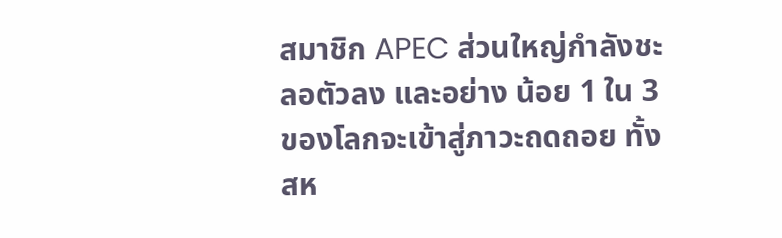สมาชิก APEC ส่วนใหญ่กำลังชะลอตัวลง และอย่าง น้อย 1 ใน 3 ของโลกจะเข้าสู่ภาวะถดถอย ทั้งสห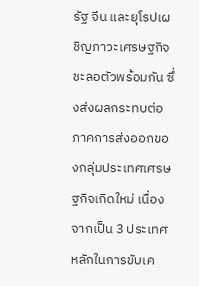รัฐ จีน และยุโรปเผชิญภาวะเศรษฐกิจ ชะลอตัวพร้อมกัน ซึ่งส่งผลกระทบต่อภาคการส่งออกของกลุ่มประเทศเศรษฐกิจเกิดใหม่ เนื่องจากเป็น 3 ประเทศหลักในการขับเค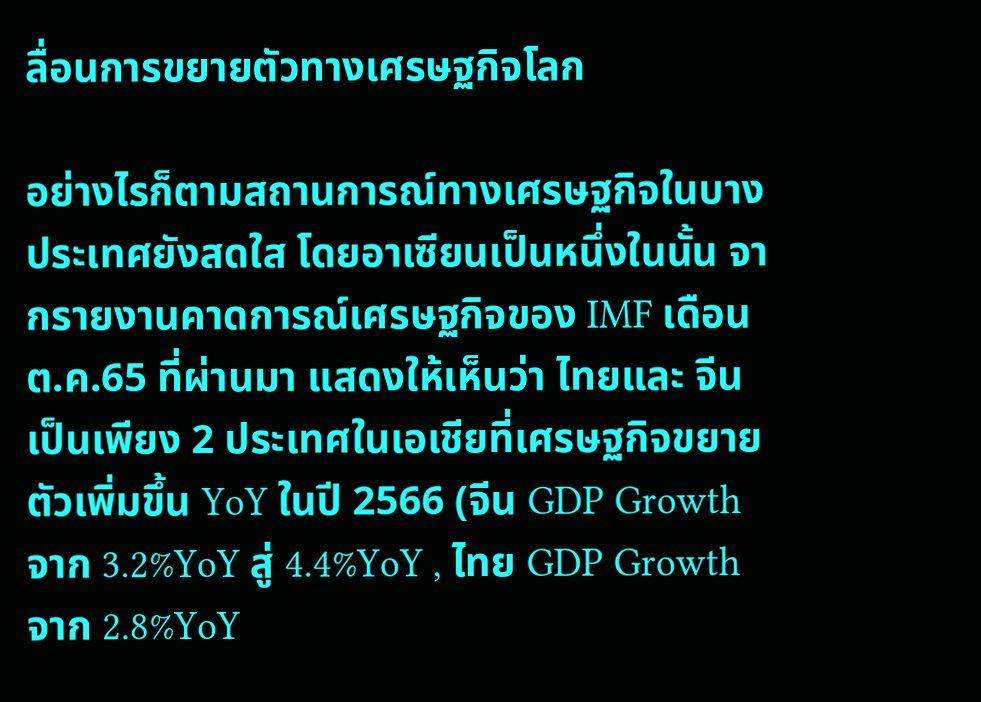ลื่อนการขยายตัวทางเศรษฐกิจโลก

อย่างไรก็ตามสถานการณ์ทางเศรษฐกิจในบางประเทศยังสดใส โดยอาเซียนเป็นหนึ่งในนั้น จากรายงานคาดการณ์เศรษฐกิจของ IMF เดือน ต.ค.65 ที่ผ่านมา แสดงให้เห็นว่า ไทยและ จีนเป็นเพียง 2 ประเทศในเอเชียที่เศรษฐกิจขยายตัวเพิ่มขึ้น YoY ในปี 2566 (จีน GDP Growth จาก 3.2%YoY สู่ 4.4%YoY , ไทย GDP Growth จาก 2.8%YoY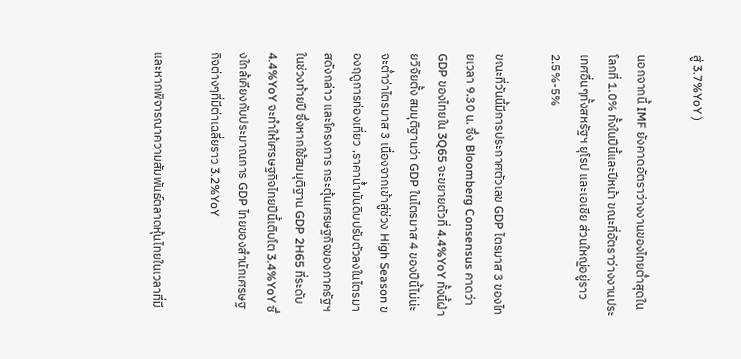สู่ 3.7%YoY )

นอกจากนี้ IMF ยังคาดอัตราว่างงานของไทยต่ำสุดในโลกที่ 1.0% ทั้งในปีนี้และปีหน้า ขณะที่อัตราว่างงานประเทศอื่นๆทั้งสหรัฐฯ ยุโรป และเอเชีย ส่วนใหญ่อยู่ราว 2.5%-5%

ขณะที่วันนี้มีการประกาศตัวเลข GDP ไตรมาส 3 ของไทยเวลา 9.30 น. ซึ่ง Bloomberg Consensus คาดว่า GDP ของไทยใน 3Q65 จะขยายตัวที่ 4.4%YoY ทั้งนี้ฝ่ายวิจัยตั้ง สมมุติฐานว่า GDP ในไตรมาส 4 ของปีนี้ไม่น่ะจะต่ำว่าไตรมาส 3 เนื่องจากเข้าสู่ช่วง High Season ของฤดูการท่องเที่ยว ,ราคาน้ำมันดิบปรับตัวลงในไตรมาสดังกล่าว และโครงการ กระตุ้นเศรษฐกิจของภาครัฐฯในช่วงท้ายปี ซึ่งหากใช้สมมุติฐาน GDP 2H65 ที่ระดับ 4.4%YoY จะทำให้เศรษฐกิจไทยปีนี้เติบโต 3.4%YoY ซึ่งใกล้เคียงกับประมาณการ GDP ไทยของสำนักเศรษฐกิจต่างๆที่มีต่าเฉลี่ยราว 3.2%YoY

และหากพิจารณาความสัมพันธ์ตลาดหุ้นไทยในเวลาที่มี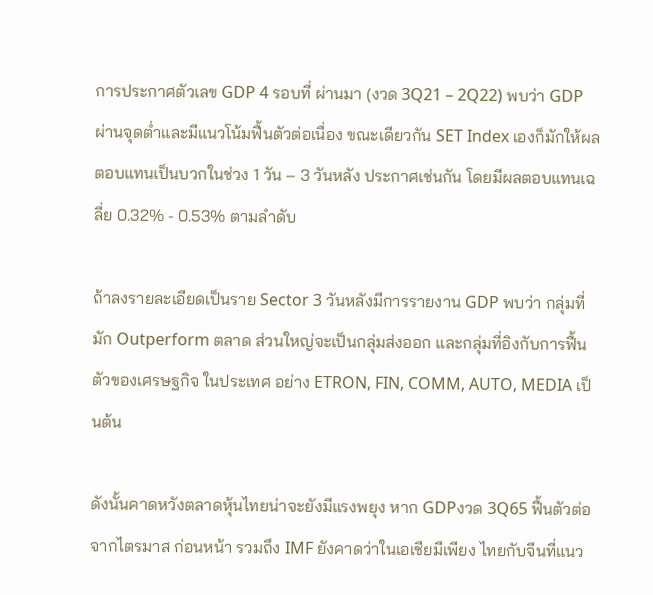การประกาศตัวเลข GDP 4 รอบที่ ผ่านมา (งวด 3Q21 – 2Q22) พบว่า GDP ผ่านจุดต่ำและมีแนวโน้มฟื้นตัวต่อเนื่อง ขณะเดียวกัน SET Index เองก็มักให้ผลตอบแทนเป็นบวกในช่วง 1 วัน – 3 วันหลัง ประกาศเช่นกัน โดยมีผลตอบแทนเฉลี่ย 0.32% - 0.53% ตามลำดับ

ถ้าลงรายละเอียดเป็นราย Sector 3 วันหลังมีการรายงาน GDP พบว่า กลุ่มที่มัก Outperform ตลาด ส่วนใหญ่จะเป็นกลุ่มส่งออก และกลุ่มที่อิงกับการฟื้นตัวของเศรษฐกิจ ในประเทศ อย่าง ETRON, FIN, COMM, AUTO, MEDIA เป็นต้น

ดังนั้นคาดหวังตลาดหุ้นไทยน่าจะยังมีแรงพยุง หาก GDPงวด 3Q65 ฟื้นตัวต่อจากไตรมาส ก่อนหน้า รวมถึง IMF ยังคาดว่าในเอเชียมีเพียง ไทยกับจีนที่แนว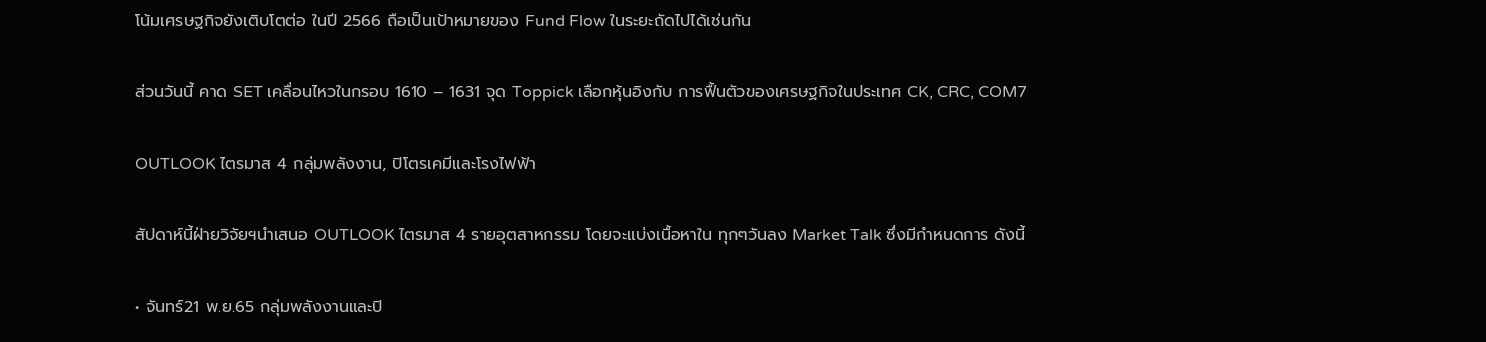โน้มเศรษฐกิจยังเติบโตต่อ ในปี 2566 ถือเป็นเป้าหมายของ Fund Flow ในระยะถัดไปได้เช่นกัน

ส่วนวันนี้ คาด SET เคลื่อนไหวในกรอบ 1610 – 1631 จุด Toppick เลือกหุ้นอิงกับ การฟื้นตัวของเศรษฐกิจในประเทศ CK, CRC, COM7

OUTLOOK ไตรมาส 4 กลุ่มพลังงาน, ปิโตรเคมีและโรงไฟฟ้า

สัปดาห์นี้ฝ่ายวิจัยฯนำเสนอ OUTLOOK ไตรมาส 4 รายอุตสาหกรรม โดยจะแบ่งเนื้อหาใน ทุกๆวันลง Market Talk ซึ่งมีกำหนดการ ดังนี้

• จันทร์21 พ.ย.65 กลุ่มพลังงานและปิ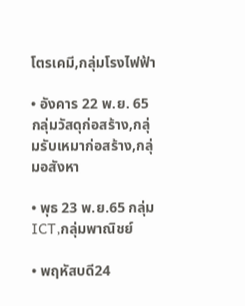โตรเคมี,กลุ่มโรงไฟฟ้า

• อังคาร 22 พ.ย. 65 กลุ่มวัสดุก่อสร้าง,กลุ่มรับเหมาก่อสร้าง,กลุ่มอสังหา

• พุธ 23 พ.ย.65 กลุ่ม ICT,กลุ่มพาณิชย์

• พฤหัสบดี24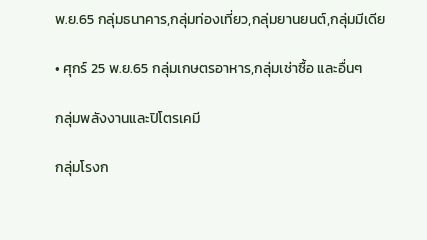พ.ย.65 กลุ่มธนาคาร,กลุ่มท่องเที่ยว,กลุ่มยานยนต์,กลุ่มมีเดีย

• ศุกร์ 25 พ.ย.65 กลุ่มเกษตรอาหาร,กลุ่มเช่าซื้อ และอื่นๆ

กลุ่มพลังงานและปิโตรเคมี

กลุ่มโรงก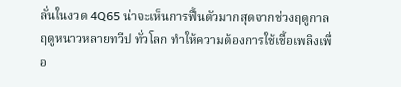ลั่นในงวด 4Q65 น่าจะเห็นการฟื้นตัวมากสุดจากช่วงฤดูกาลฤดูหนาวหลายทวีป ทั่วโลก ทำให้ความต้องการใช้เชื้อเพลิงเพื่อ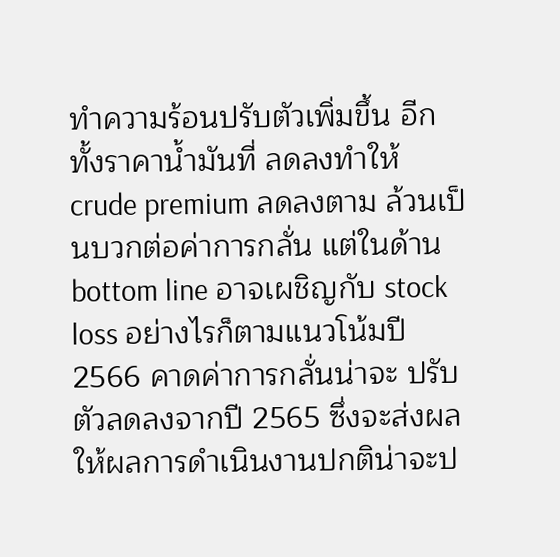ทำความร้อนปรับตัวเพิ่มขึ้น อีกทั้งราคาน้ำมันที่ ลดลงทำให้ crude premium ลดลงตาม ล้วนเป็นบวกต่อค่าการกลั่น แต่ในด้าน bottom line อาจเผชิญกับ stock loss อย่างไรก็ตามแนวโน้มปี 2566 คาดค่าการกลั่นน่าจะ ปรับตัวลดลงจากปี 2565 ซึ่งจะส่งผลให้ผลการดำเนินงานปกติน่าจะป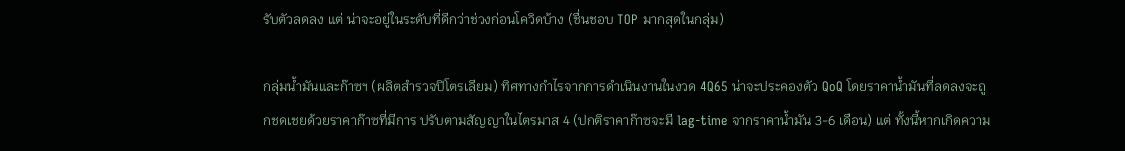รับตัวลดลง แต่ น่าจะอยู่ในระดับที่ดีกว่าช่วงก่อนโควิดบ้าง (ชื่นชอบ TOP มากสุดในกลุ่ม)

กลุ่มน้ำมันและก๊าซฯ (ผลิตสำรวจปิโตรเลียม) ทิศทางกำไรจากการดำเนินงานในงวด 4Q65 น่าจะประคองตัว QoQ โดยราคาน้ำมันที่ลดลงจะถูกชดเชยด้วยราคาก๊าซที่มีการ ปรับตามสัญญาในไตรมาส 4 (ปกติราคาก๊าซจะมี lag-time จากราคาน้ำมัน 3-6 เดือน) แต่ ทั้งนี้หากเกิดความ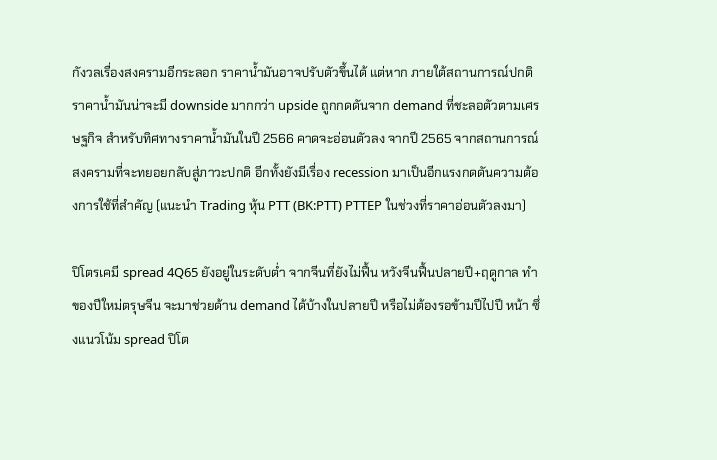กังวลเรื่องสงครามอีกระลอก ราคาน้ำมันอาจปรับตัวขึ้นได้ แต่หาก ภายใต้สถานการณ์ปกติ ราคาน้ำมันน่าจะมี downside มากกว่า upside ถูกกดดันจาก demand ที่ชะลอตัวตามเศรษฐกิจ สำหรับทิศทางราคาน้ำมันในปี 2566 คาดจะอ่อนตัวลง จากปี 2565 จากสถานการณ์สงครามที่จะทยอยกลับสู่ภาวะปกติ อีกทั้งยังมีเรื่อง recession มาเป็นอีกแรงกดดันความต้องการใช้ที่สำคัญ (แนะนำ Trading หุ้น PTT (BK:PTT) PTTEP ในช่วงที่ราคาอ่อนตัวลงมา)

ปิโตรเคมี spread 4Q65 ยังอยู่ในระดับต่ำ จากจีนที่ยังไม่ฟื้น หวังจีนฟื้นปลายปี+ฤดูกาล ทำของปีใหม่ตรุษจีน จะมาช่วยด้าน demand ได้บ้างในปลายปี หรือไม่ต้องรอข้ามปีไปปี หน้า ซึ่งแนวโน้ม spread ปิโต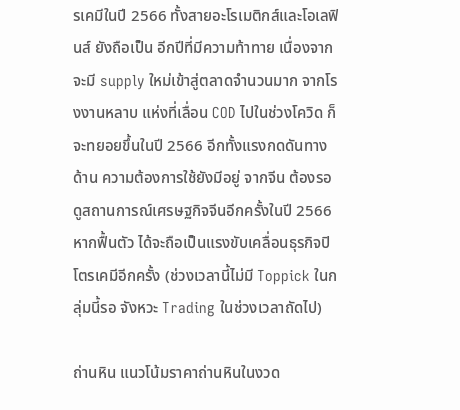รเคมีในปี 2566 ทั้งสายอะโรเมติกส์และโอเลฟินส์ ยังถือเป็น อีกปีที่มีความท้าทาย เนื่องจากจะมี supply ใหม่เข้าสู่ตลาดจำนวนมาก จากโรงงานหลาบ แห่งที่เลื่อน COD ไปในช่วงโควิด ก็จะทยอยขึ้นในปี 2566 อีกทั้งแรงกดดันทางด้าน ความต้องการใช้ยังมีอยู่ จากจีน ต้องรอดูสถานการณ์เศรษฐกิจจีนอีกครั้งในปี 2566 หากฟื้นตัว ได้จะถือเป็นแรงขับเคลื่อนธุรกิจปิโตรเคมีอีกครั้ง (ช่วงเวลานี้ไม่มี Toppick ในกลุ่มนี้รอ จังหวะ Trading ในช่วงเวลาถัดไป)

ถ่านหิน แนวโน้มราคาถ่านหินในงวด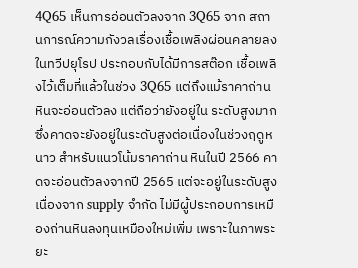4Q65 เห็นการอ่อนตัวลงจาก 3Q65 จาก สถานการณ์ความกังวลเรื่องเชื้อเพลิงผ่อนคลายลงในทวีปยุโรป ประกอบกับได้มีการสต๊อก เชื้อเพลิงไว้เต็มที่แล้วในช่วง 3Q65 แต่ถึงแม้ราคาถ่านหินจะอ่อนตัวลง แต่ถือว่ายังอยู่ใน ระดับสูงมาก ซึ่งคาดจะยังอยู่ในระดับสูงต่อเนื่องในช่วงฤดูหนาว สำหรับแนวโน้มราคาถ่าน หินในปี 2566 คาดจะอ่อนตัวลงจากปี 2565 แต่จะอยู่ในระดับสูงเนื่องจาก supply จำกัด ไม่มีผู้ประกอบการเหมืองถ่านหินลงทุนเหมืองใหม่เพิ่ม เพราะในภาพระยะ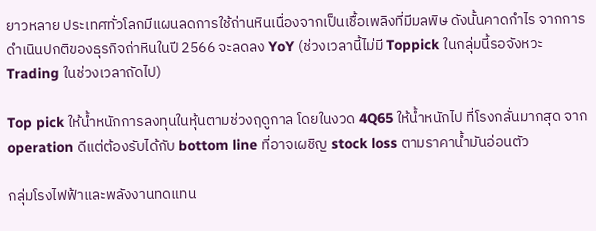ยาวหลาย ประเทศทั่วโลกมีแผนลดการใช้ถ่านหินเนื่องจากเป็นเชื้อเพลิงที่มีมลพิษ ดังนั้นคาดกำไร จากการดำเนินปกติของธุรกิจถ่าหินในปี 2566 จะลดลง YoY (ช่วงเวลานี้ไม่มี Toppick ในกลุ่มนี้รอจังหวะ Trading ในช่วงเวลาถัดไป)

Top pick ให้น้ำหนักการลงทุนในหุ้นตามช่วงฤดูกาล โดยในงวด 4Q65 ให้น้ำหนักไป ที่โรงกลั่นมากสุด จาก operation ดีแต่ต้องรับได้กับ bottom line ที่อาจเผชิญ stock loss ตามราคาน้ำมันอ่อนตัว

กลุ่มโรงไฟฟ้าและพลังงานทดแทน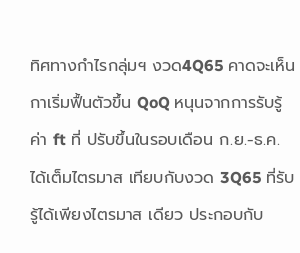ทิศทางกำไรกลุ่มฯ งวด4Q65 คาดจะเห็นกาเริ่มฟื้นตัวขึ้น QoQ หนุนจากการรับรู้ค่า ft ที่ ปรับขึ้นในรอบเดือน ก.ย.-ธ.ค. ได้เต็มไตรมาส เทียบกับงวด 3Q65 ที่รับรู้ได้เพียงไตรมาส เดียว ประกอบกับ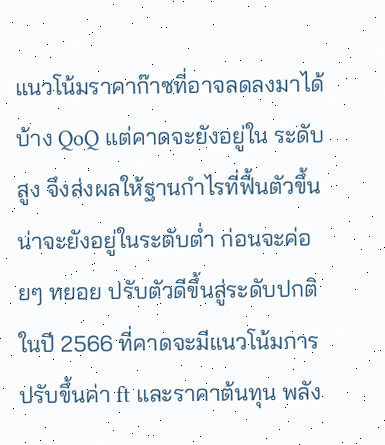แนวโน้มราคาก๊าซที่อาจลดลงมาได้บ้าง QoQ แต่คาดจะยังอยู่ใน ระดับสูง จึงส่งผลให้ฐานกำไรที่ฟื้นตัวขึ้นน่าจะยังอยู่ในระดับต่ำ ก่อนจะค่อยๆ ทยอย ปรับตัวดีขึ้นสู่ระดับปกติในปี 2566 ที่คาดจะมีแนวโน้มการปรับขึ้นค่า ft และราคาต้นทุน พลัง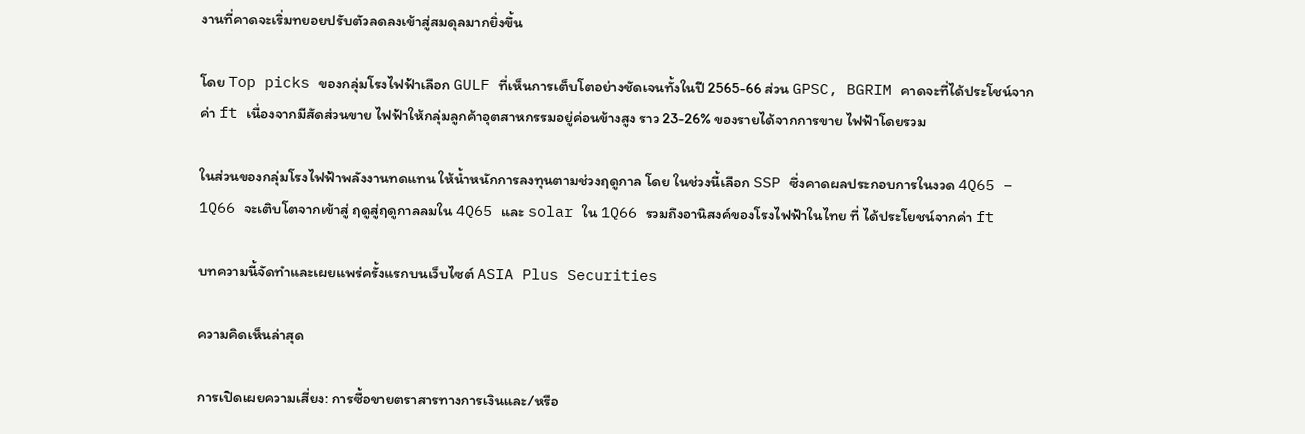งานที่คาดจะเริ่มทยอยปรับตัวลดลงเข้าสู่สมดุลมากยิ่งขึ้น

โดย Top picks ของกลุ่มโรงไฟฟ้าเลือก GULF ที่เห็นการเต็บโตอย่างชัดเจนทั้งในปี 2565-66 ส่วน GPSC, BGRIM คาดจะที่ได้ประโชน์จากค่า ft เนื่องจากมีสัดส่วนขาย ไฟฟ้าให้กลุ่มลูกค้าอุตสาหกรรมอยู่ค่อนข้างสูง ราว 23-26% ของรายได้จากการขาย ไฟฟ้าโดยรวม

ในส่วนของกลุ่มโรงไฟฟ้าพลังงานทดแทน ให้น้ำหนักการลงทุนตามช่วงฤดูกาล โดย ในช่วงนี้เลือก SSP ซึ่งคาดผลประกอบการในงวด 4Q65 – 1Q66 จะเติบโตจากเข้าสู่ ฤดูสู่ฤดูกาลลมใน 4Q65 และ solar ใน 1Q66 รวมถึงอานิสงค์ของโรงไฟฟ้าในไทย ที่ ได้ประโยชน์จากค่า ft

บทความนี้จัดทำและเผยแพร่ครั้งแรกบนเว็บไซต์ ASIA Plus Securities

ความคิดเห็นล่าสุด

การเปิดเผยความเสี่ยง: การซื้อขายตราสารทางการเงินและ/หรือ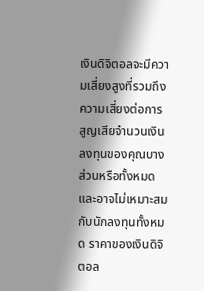เงินดิจิตอลจะมีความเสี่ยงสูงที่รวมถึงความเสี่ยงต่อการสูญเสียจำนวนเงินลงทุนของคุณบางส่วนหรือทั้งหมดและอาจไม่เหมาะสมกับนักลงทุนทั้งหมด ราคาของเงินดิจิตอล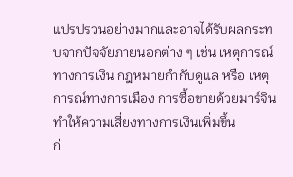แปรปรวนอย่างมากและอาจได้รับผลกระทบจากปัจจัยภายนอกต่าง ๆ เช่น เหตุการณ์ทางการเงิน กฎหมายกำกับดูแล หรือ เหตุการณ์ทางการเมือง การซื้อขายด้วยมาร์จินทำให้ความเสี่ยงทางการเงินเพิ่มขึ้น
ก่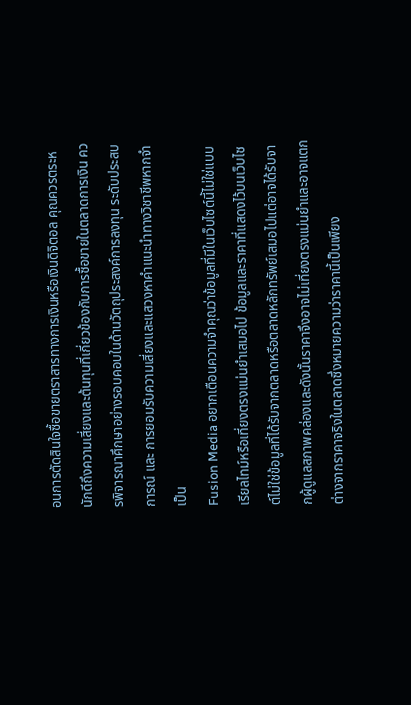อนการตัดสินใจซื้อขายตราสารทางการเงินหรือเงินดิจิตอล คุณควรตระหนักดีถึงความเสี่ยงและต้นทุนที่เกี่ยวข้องกับการซื้อขายในตลาดการเงิน ควรพิจารณาศึกษาอย่างรอบคอบในด้านวัตถุประสงค์การลงทุน ระดับประสบการณ์ และ การยอมรับความเสี่ยงและแสวงหาคำแนะนำทางวิชาชีพหากจำเป็น
Fusion Media อยากเตือนความจำคุณว่าข้อมูลที่มีในเว็บไซต์นี้ไม่ใช่แบบเรียลไทม์หรือเที่ยงตรงแม่นยำเสมอไป ข้อมูลและราคาที่แสดงไว้บนเว็บไซต์ไม่ใช่ข้อมูลที่ได้รับจากตลาดหรือตลาดหลักทรัพย์เสมอไปแต่อาจได้รับจากผู้ดูแลสภาพคล่องและดังนั้นราคาจึงอาจไม่เที่ยงตรงแม่นยำและอาจแตกต่างจากราคาจริงในตลาดซึ่งหมายความว่าราคานี้เป็นเพียง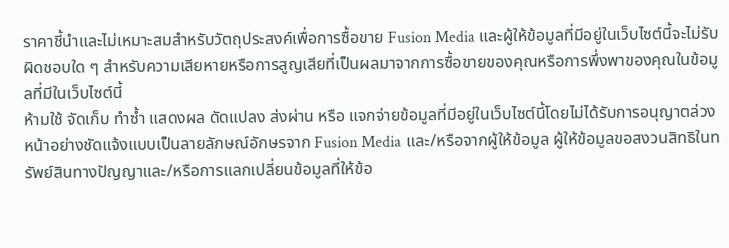ราคาชี้นำและไม่เหมาะสมสำหรับวัตถุประสงค์เพื่อการซื้อขาย Fusion Media และผู้ให้ข้อมูลที่มีอยู่ในเว็บไซต์นี้จะไม่รับผิดชอบใด ๆ สำหรับความเสียหายหรือการสูญเสียที่เป็นผลมาจากการซื้อขายของคุณหรือการพึ่งพาของคุณในข้อมูลที่มีในเว็บไซต์นี้
ห้ามใช้ จัดเก็บ ทำซ้ำ แสดงผล ดัดแปลง ส่งผ่าน หรือ แจกจ่ายข้อมูลที่มีอยู่ในเว็บไซต์นี้โดยไม่ได้รับการอนุญาตล่วงหน้าอย่างชัดแจ้งแบบเป็นลายลักษณ์อักษรจาก Fusion Media และ/หรือจากผู้ให้ข้อมูล ผู้ให้ข้อมูลขอสงวนสิทธิในทรัพย์สินทางปัญญาและ/หรือการแลกเปลี่ยนข้อมูลที่ให้ข้อ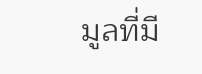มูลที่มี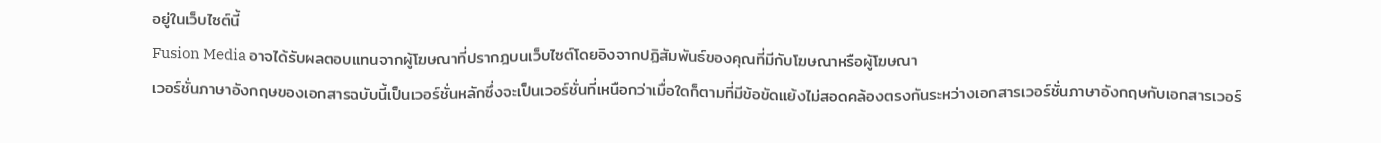อยู่ในเว็บไซต์นี้
Fusion Media อาจได้รับผลตอบแทนจากผู้โฆษณาที่ปรากฎบนเว็บไซต์โดยอิงจากปฏิสัมพันธ์ของคุณที่มีกับโฆษณาหรือผู้โฆษณา
เวอร์ชั่นภาษาอังกฤษของเอกสารฉบับนี้เป็นเวอร์ชั่นหลักซึ่งจะเป็นเวอร์ชั่นที่เหนือกว่าเมื่อใดก็ตามที่มีข้อขัดแย้งไม่สอดคล้องตรงกันระหว่างเอกสารเวอร์ชั่นภาษาอังกฤษกับเอกสารเวอร์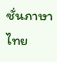ชั่นภาษาไทย